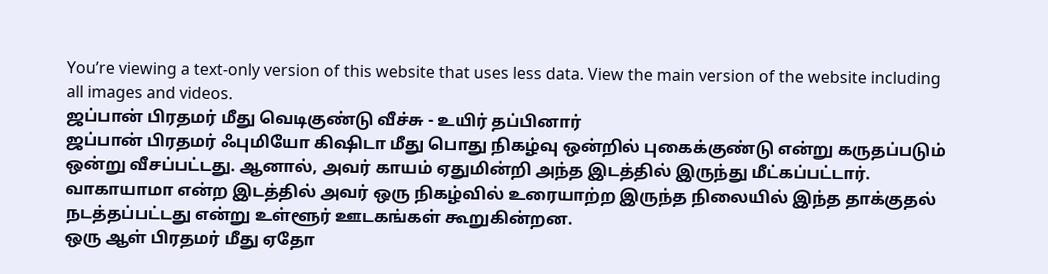You’re viewing a text-only version of this website that uses less data. View the main version of the website including all images and videos.
ஜப்பான் பிரதமர் மீது வெடிகுண்டு வீச்சு - உயிர் தப்பினார்
ஜப்பான் பிரதமர் ஃபுமியோ கிஷிடா மீது பொது நிகழ்வு ஒன்றில் புகைக்குண்டு என்று கருதப்படும் ஒன்று வீசப்பட்டது. ஆனால், அவர் காயம் ஏதுமின்றி அந்த இடத்தில் இருந்து மீட்கப்பட்டார்.
வாகாயாமா என்ற இடத்தில் அவர் ஒரு நிகழ்வில் உரையாற்ற இருந்த நிலையில் இந்த தாக்குதல் நடத்தப்பட்டது என்று உள்ளூர் ஊடகங்கள் கூறுகின்றன.
ஒரு ஆள் பிரதமர் மீது ஏதோ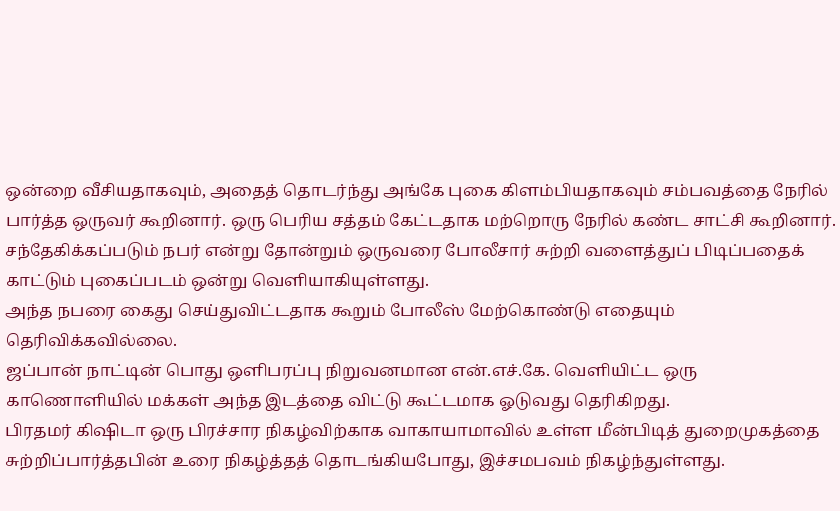ஒன்றை வீசியதாகவும், அதைத் தொடர்ந்து அங்கே புகை கிளம்பியதாகவும் சம்பவத்தை நேரில் பார்த்த ஒருவர் கூறினார். ஒரு பெரிய சத்தம் கேட்டதாக மற்றொரு நேரில் கண்ட சாட்சி கூறினார்.
சந்தேகிக்கப்படும் நபர் என்று தோன்றும் ஒருவரை போலீசார் சுற்றி வளைத்துப் பிடிப்பதைக் காட்டும் புகைப்படம் ஒன்று வெளியாகியுள்ளது.
அந்த நபரை கைது செய்துவிட்டதாக கூறும் போலீஸ் மேற்கொண்டு எதையும் தெரிவிக்கவில்லை.
ஜப்பான் நாட்டின் பொது ஒளிபரப்பு நிறுவனமான என்.எச்.கே. வெளியிட்ட ஒரு காணொளியில் மக்கள் அந்த இடத்தை விட்டு கூட்டமாக ஓடுவது தெரிகிறது.
பிரதமர் கிஷிடா ஒரு பிரச்சார நிகழ்விற்காக வாகாயாமாவில் உள்ள மீன்பிடித் துறைமுகத்தை சுற்றிப்பார்த்தபின் உரை நிகழ்த்தத் தொடங்கியபோது, இச்சமபவம் நிகழ்ந்துள்ளது.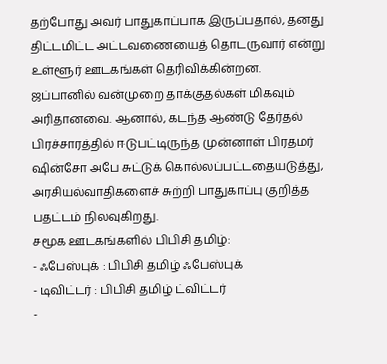தற்போது அவர் பாதுகாப்பாக இருப்பதால், தனது திட்டமிட்ட அட்டவணையைத் தொடருவார் என்று உள்ளூர் ஊடகங்கள் தெரிவிக்கின்றன.
ஜப்பானில் வன்முறை தாக்குதல்கள் மிகவும் அரிதானவை. ஆனால், கடந்த ஆண்டு தேர்தல் பிரச்சாரத்தில் ஈடுபட்டிருந்த முன்னாள் பிரதமர் ஷின்சோ அபே சுட்டுக் கொல்லப்பட்டதையடுத்து, அரசியல்வாதிகளைச் சுற்றி பாதுகாப்பு குறித்த பதட்டம் நிலவுகிறது.
சமூக ஊடகங்களில் பிபிசி தமிழ்:
- ஃபேஸ்புக் : பிபிசி தமிழ் ஃபேஸ்புக்
- டிவிட்டர் : பிபிசி தமிழ் ட்விட்டர்
-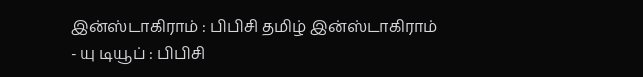இன்ஸ்டாகிராம் : பிபிசி தமிழ் இன்ஸ்டாகிராம்
- யு டியூப் : பிபிசி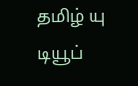தமிழ் யு டியூப்